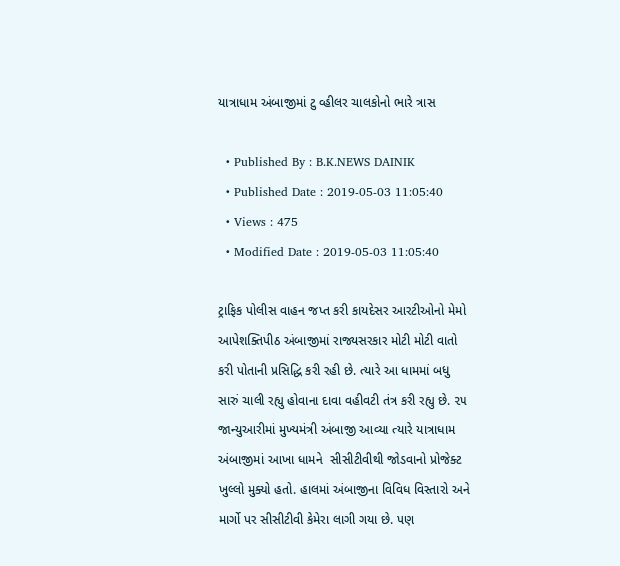યાત્રાધામ અંબાજીમાં ટુ વ્હીલર ચાલકોનો ભારે ત્રાસ

  • Published By : B.K.NEWS DAINIK
  • Published Date : 2019-05-03 11:05:40
  • Views : 475
  • Modified Date : 2019-05-03 11:05:40

ટ્રાફિક પોલીસ વાહન જપ્ત કરી કાયદેસર આરટીઓનો મેમો આપેશક્તિપીઠ અંબાજીમાં રાજ્યસરકાર મોટી મોટી વાતો કરી પોતાની પ્રસિદ્ધિ કરી રહી છે. ત્યારે આ ધામમાં બધુ સારું ચાલી રહ્યુ હોવાના દાવા વહીવટી તંત્ર કરી રહ્યુ છે. ૨૫ જાન્યુઆરીમાં મુખ્યમંત્રી અંબાજી આવ્યા ત્યારે યાત્રાધામ અંબાજીમાં આખા ધામને  સીસીટીવીથી જોડવાનો પ્રોજેક્ટ ખુલ્લો મુક્યો હતો. હાલમાં અંબાજીના વિવિધ વિસ્તારો અને માર્ગો પર સીસીટીવી કેમેરા લાગી ગયા છે. પણ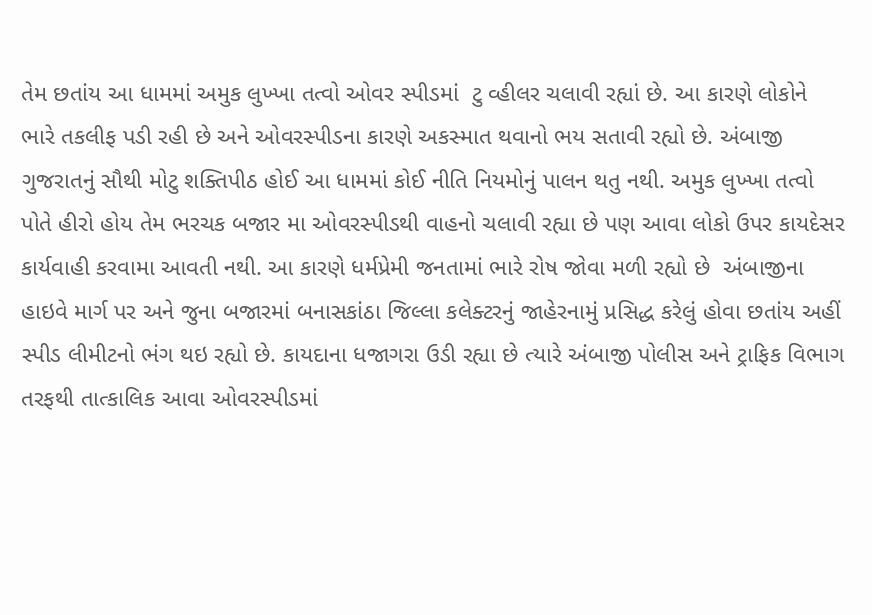તેમ છતાંય આ ધામમાં અમુક લુખ્ખા તત્વો ઓવર સ્પીડમાં  ટુ વ્હીલર ચલાવી રહ્યાં છે. આ કારણે લોકોને  ભારે તકલીફ પડી રહી છે અને ઓવરસ્પીડના કારણે અકસ્માત થવાનો ભય સતાવી રહ્યો છે. અંબાજી ગુજરાતનું સૌથી મોટુ શક્તિપીઠ હોઈ આ ધામમાં કોઈ નીતિ નિયમોનું પાલન થતુ નથી. અમુક લુખ્ખા તત્વો પોતે હીરો હોય તેમ ભરચક બજાર મા ઓવરસ્પીડથી વાહનો ચલાવી રહ્યા છે પણ આવા લોકો ઉપર કાયદેસર કાર્યવાહી કરવામા આવતી નથી. આ કારણે ધર્મપ્રેમી જનતામાં ભારે રોષ જોવા મળી રહ્યો છે  અંબાજીના હાઇવે માર્ગ પર અને જુના બજારમાં બનાસકાંઠા જિલ્લા કલેક્ટરનું જાહેરનામું પ્રસિદ્ધ કરેલું હોવા છતાંય અહીં સ્પીડ લીમીટનો ભંગ થઇ રહ્યો છે. કાયદાના ધજાગરા ઉડી રહ્યા છે ત્યારે અંબાજી પોલીસ અને ટ્રાફિક વિભાગ તરફથી તાત્કાલિક આવા ઓવરસ્પીડમાં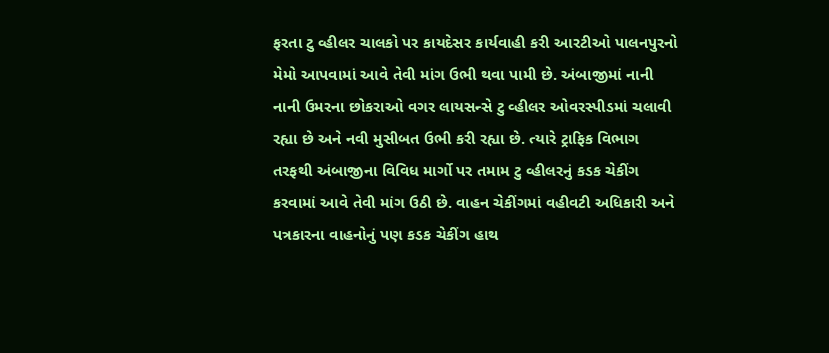ફરતા ટુ વ્હીલર ચાલકો પર કાયદેસર કાર્યવાહી કરી આરટીઓ પાલનપુરનો મેમો આપવામાં આવે તેવી માંગ ઉભી થવા પામી છે. અંબાજીમાં નાની નાની ઉમરના છોકરાઓ વગર લાયસન્સે ટુ વ્હીલર ઓવરસ્પીડમાં ચલાવી રહ્યા છે અને નવી મુસીબત ઉભી કરી રહ્યા છે. ત્યારે ટ્રાફિક વિભાગ તરફથી અંબાજીના વિવિધ માર્ગો પર તમામ ટુ વ્હીલરનું કડક ચેકીંગ કરવામાં આવે તેવી માંગ ઉઠી છે. વાહન ચેકીંગમાં વહીવટી અધિકારી અને પત્રકારના વાહનોનું પણ કડક ચેકીંગ હાથ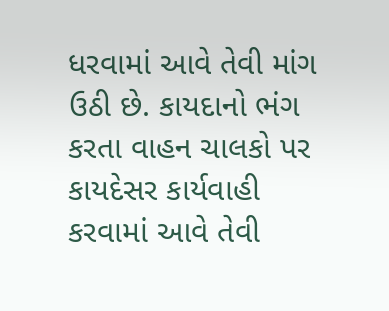ધરવામાં આવે તેવી માંગ ઉઠી છે. કાયદાનો ભંગ કરતા વાહન ચાલકો પર કાયદેસર કાર્યવાહી કરવામાં આવે તેવી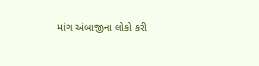માંગ અંબાજીના લોકો કરી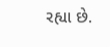રહ્યા છે.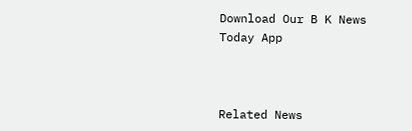Download Our B K News Today App



Related News